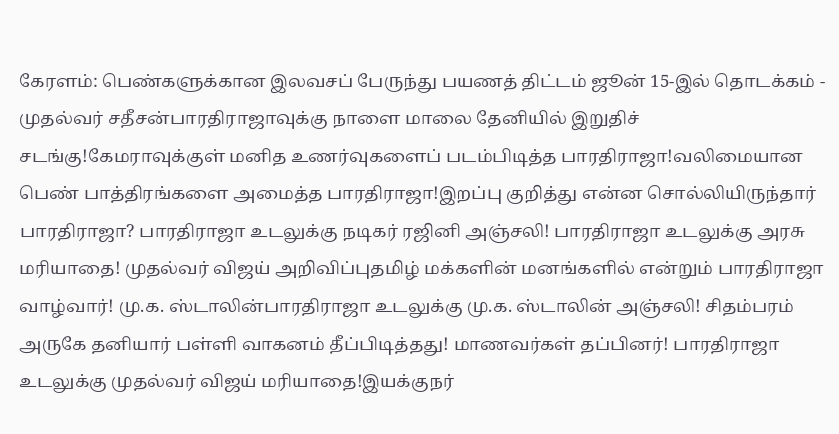கேரளம்: பெண்களுக்கான இலவசப் பேருந்து பயணத் திட்டம் ஜூன் 15-இல் தொடக்கம் - முதல்வர் சதீசன்பாரதிராஜாவுக்கு நாளை மாலை தேனியில் இறுதிச் சடங்கு!கேமராவுக்குள் மனித உணர்வுகளைப் படம்பிடித்த பாரதிராஜா!வலிமையான பெண் பாத்திரங்களை அமைத்த பாரதிராஜா!இறப்பு குறித்து என்ன சொல்லியிருந்தார் பாரதிராஜா? பாரதிராஜா உடலுக்கு நடிகர் ரஜினி அஞ்சலி! பாரதிராஜா உடலுக்கு அரசு மரியாதை! முதல்வர் விஜய் அறிவிப்புதமிழ் மக்களின் மனங்களில் என்றும் பாரதிராஜா வாழ்வார்! மு.க. ஸ்டாலின்பாரதிராஜா உடலுக்கு மு.க. ஸ்டாலின் அஞ்சலி! சிதம்பரம் அருகே தனியார் பள்ளி வாகனம் தீப்பிடித்தது! மாணவர்கள் தப்பினர்! பாரதிராஜா உடலுக்கு முதல்வர் விஜய் மரியாதை!இயக்குநர்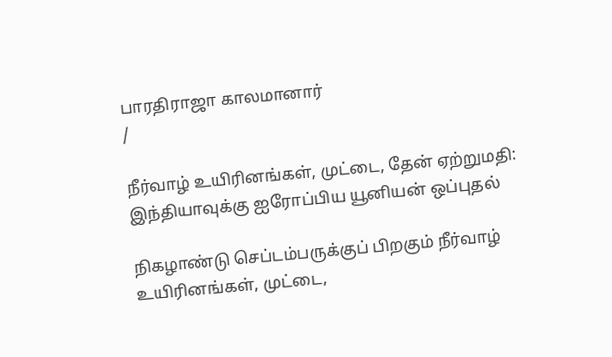பாரதிராஜா காலமானார்
/

நீர்வாழ் உயிரினங்கள், முட்டை, தேன் ஏற்றுமதி: இந்தியாவுக்கு ஐரோப்பிய யூனியன் ஒப்புதல்

நிகழாண்டு செப்டம்பருக்குப் பிறகும் நீர்வாழ் உயிரினங்கள், முட்டை,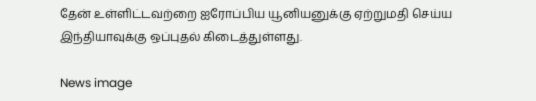தேன் உள்ளிட்டவற்றை ஐரோப்பிய யூனியனுக்கு ஏற்றுமதி செய்ய இந்தியாவுக்கு ஒப்புதல் கிடைத்துள்ளது.

News image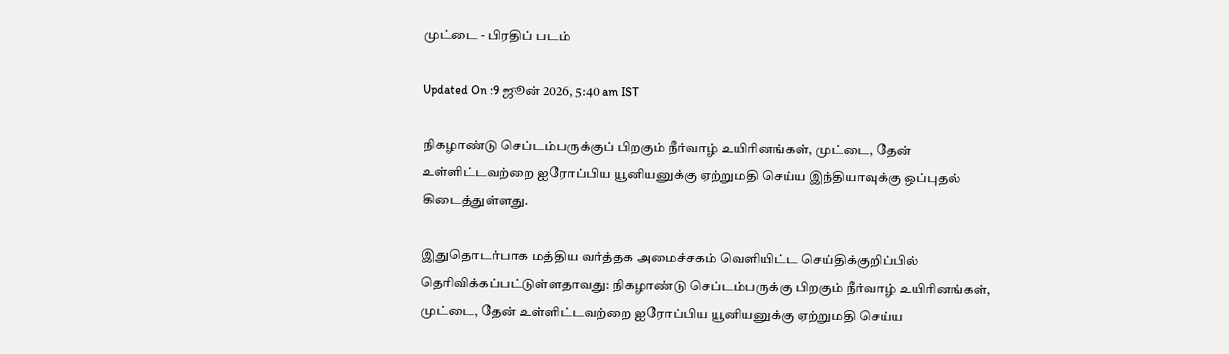முட்டை - பிரதிப் படம்

Updated On :9 ஜூன் 2026, 5:40 am IST

நிகழாண்டு செப்டம்பருக்குப் பிறகும் நீர்வாழ் உயிரினங்கள், முட்டை, தேன் உள்ளிட்டவற்றை ஐரோப்பிய யூனியனுக்கு ஏற்றுமதி செய்ய இந்தியாவுக்கு ஒப்புதல் கிடைத்துள்ளது.

இதுதொடர்பாக மத்திய வர்த்தக அமைச்சகம் வெளியிட்ட செய்திக்குறிப்பில் தெரிவிக்கப்பட்டுள்ளதாவது: நிகழாண்டு செப்டம்பருக்கு பிறகும் நீர்வாழ் உயிரினங்கள், முட்டை, தேன் உள்ளிட்டவற்றை ஐரோப்பிய யூனியனுக்கு ஏற்றுமதி செய்ய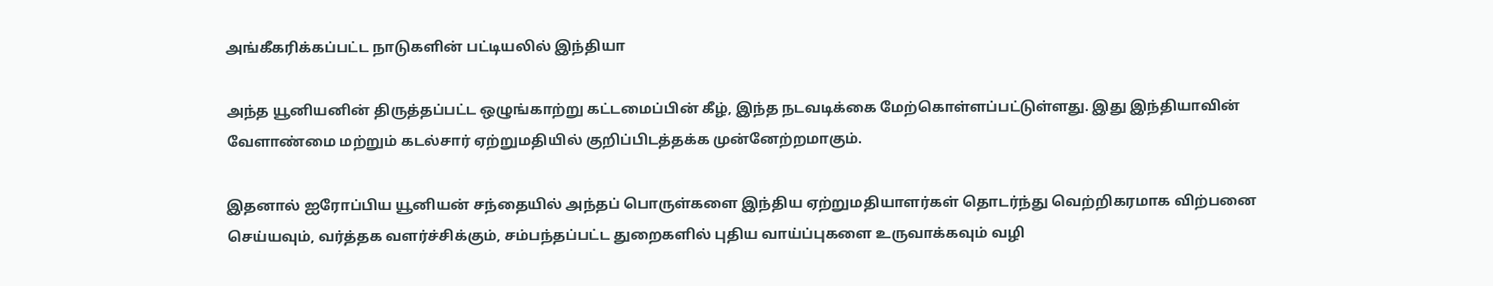அங்கீகரிக்கப்பட்ட நாடுகளின் பட்டியலில் இந்தியா

அந்த யூனியனின் திருத்தப்பட்ட ஒழுங்காற்று கட்டமைப்பின் கீழ், இந்த நடவடிக்கை மேற்கொள்ளப்பட்டுள்ளது. இது இந்தியாவின் வேளாண்மை மற்றும் கடல்சார் ஏற்றுமதியில் குறிப்பிடத்தக்க முன்னேற்றமாகும்.

இதனால் ஐரோப்பிய யூனியன் சந்தையில் அந்தப் பொருள்களை இந்திய ஏற்றுமதியாளர்கள் தொடர்ந்து வெற்றிகரமாக விற்பனை செய்யவும், வர்த்தக வளர்ச்சிக்கும், சம்பந்தப்பட்ட துறைகளில் புதிய வாய்ப்புகளை உருவாக்கவும் வழி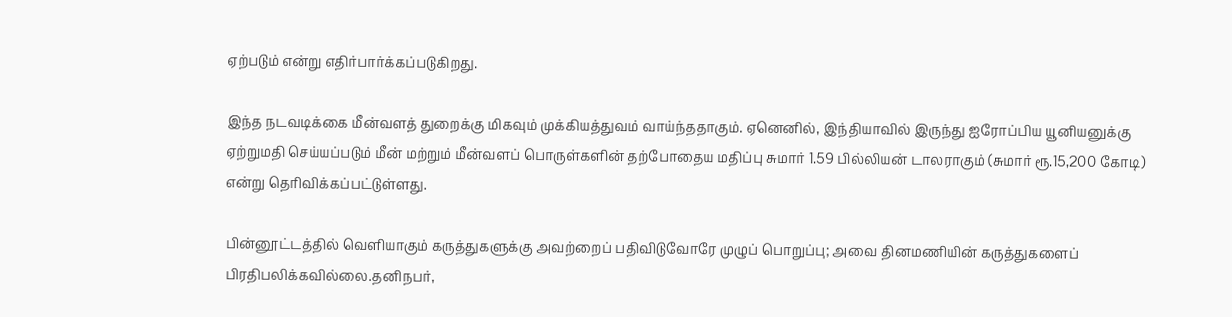ஏற்படும் என்று எதிர்பார்க்கப்படுகிறது.

இந்த நடவடிக்கை மீன்வளத் துறைக்கு மிகவும் முக்கியத்துவம் வாய்ந்ததாகும். ஏனெனில், இந்தியாவில் இருந்து ஐரோப்பிய யூனியனுக்கு ஏற்றுமதி செய்யப்படும் மீன் மற்றும் மீன்வளப் பொருள்களின் தற்போதைய மதிப்பு சுமார் 1.59 பில்லியன் டாலராகும் (சுமார் ரூ.15,200 கோடி) என்று தெரிவிக்கப்பட்டுள்ளது.

பின்னூட்டத்தில் வெளியாகும் கருத்துகளுக்கு அவற்றைப் பதிவிடுவோரே முழுப் பொறுப்பு; அவை தினமணியின் கருத்துகளைப் பிரதிபலிக்கவில்லை.தனிநபர்,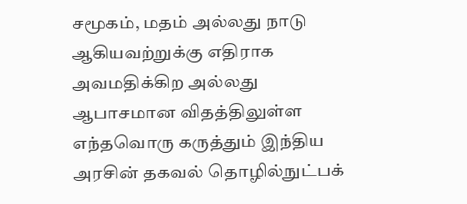சமூகம், மதம் அல்லது நாடு ஆகியவற்றுக்கு எதிராக அவமதிக்கிற அல்லது ஆபாசமான விதத்திலுள்ள எந்தவொரு கருத்தும் இந்திய அரசின் தகவல் தொழில்நுட்பக்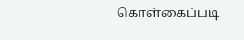கொள்கைப்படி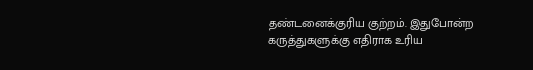தண்டனைக்குரிய குற்றம். இதுபோன்ற கருத்துகளுக்கு எதிராக உரிய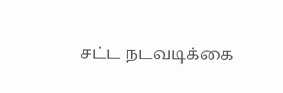சட்ட நடவடிக்கை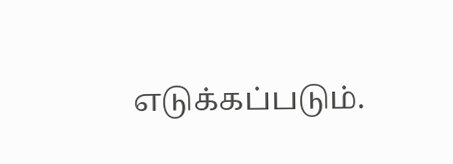எடுக்கப்படும்.